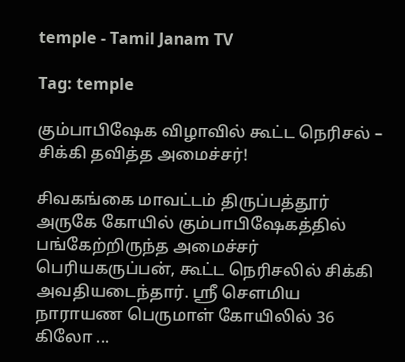temple - Tamil Janam TV

Tag: temple

கும்பாபிஷேக விழாவில் கூட்ட நெரிசல் – சிக்கி தவித்த அமைச்சர்!

சிவகங்கை மாவட்டம் திருப்பத்தூர் அருகே கோயில் கும்பாபிஷேகத்தில் பங்கேற்றிருந்த அமைச்சர் பெரியகருப்பன், கூட்ட நெரிசலில் சிக்கி அவதியடைந்தார். ஸ்ரீ செளமிய நாராயண பெருமாள் கோயிலில் 36 கிலோ ...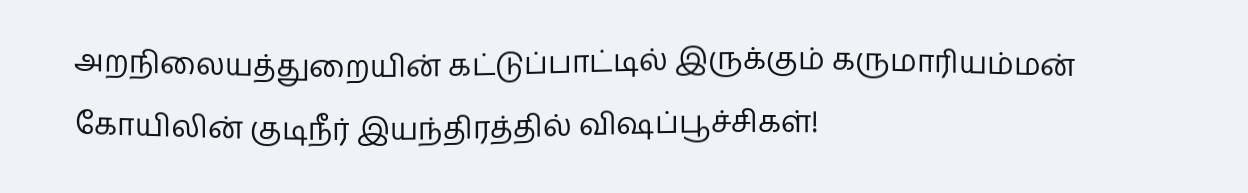அறநிலையத்துறையின் கட்டுப்பாட்டில் இருக்கும் கருமாரியம்மன் கோயிலின் குடிநீர் இயந்திரத்தில் விஷப்பூச்சிகள்!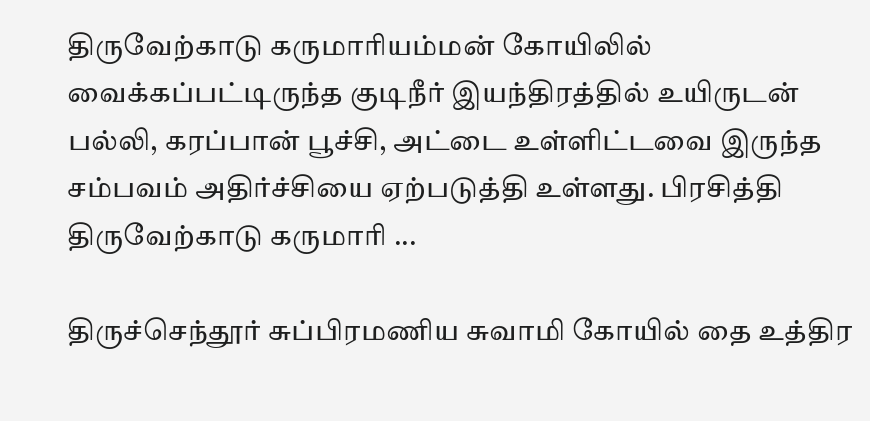திருவேற்காடு கருமாரியம்மன் கோயிலில் வைக்கப்பட்டிருந்த குடிநீர் இயந்திரத்தில் உயிருடன் பல்லி, கரப்பான் பூச்சி, அட்டை உள்ளிட்டவை இருந்த சம்பவம் அதிர்ச்சியை ஏற்படுத்தி உள்ளது. பிரசித்தி திருவேற்காடு கருமாரி ...

திருச்செந்தூர் சுப்பிரமணிய சுவாமி கோயில் தை உத்திர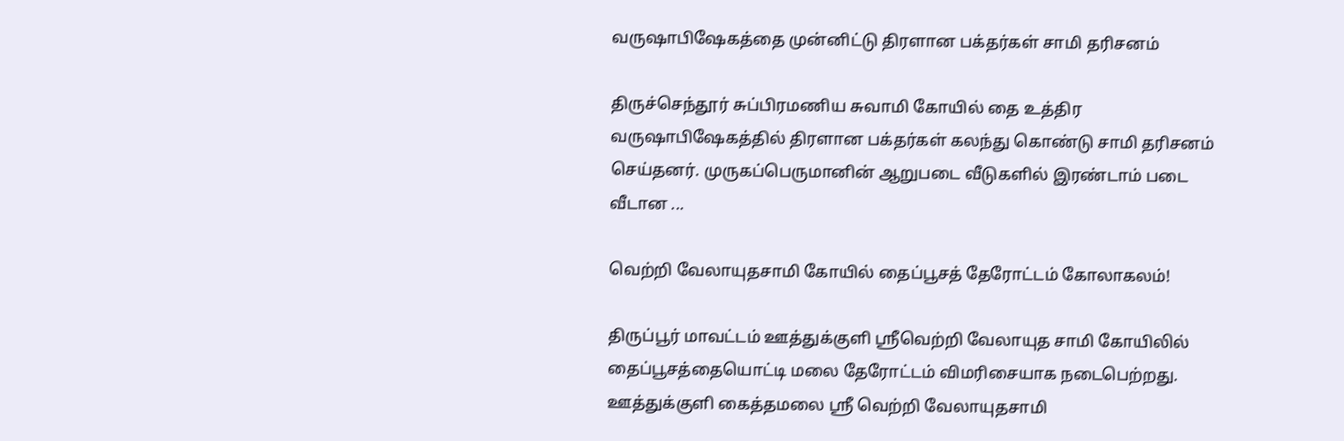வருஷாபிஷேகத்தை முன்னிட்டு திரளான பக்தர்கள் சாமி தரிசனம்

திருச்செந்தூர் சுப்பிரமணிய சுவாமி கோயில் தை உத்திர வருஷாபிஷேகத்தில் திரளான பக்தர்கள் கலந்து கொண்டு சாமி தரிசனம் செய்தனர். முருகப்பெருமானின் ஆறுபடை வீடுகளில் இரண்டாம் படை வீடான ...

வெற்றி வேலாயுதசாமி கோயில் தைப்பூசத் தேரோட்டம் கோலாகலம்!

திருப்பூர் மாவட்டம் ஊத்துக்குளி ஸ்ரீவெற்றி வேலாயுத சாமி கோயிலில் தைப்பூசத்தையொட்டி மலை தேரோட்டம் விமரிசையாக நடைபெற்றது. ஊத்துக்குளி கைத்தமலை ஸ்ரீ வெற்றி வேலாயுதசாமி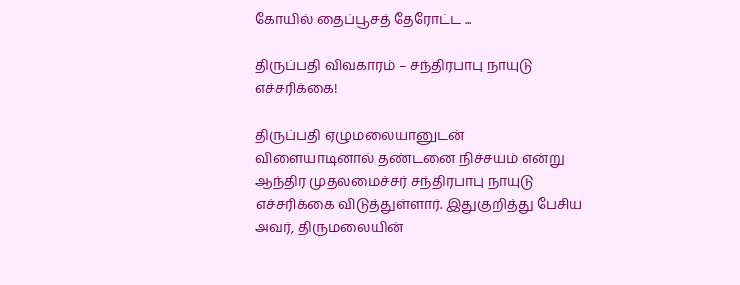கோயில் தைப்பூசத் தேரோட்ட ...

திருப்பதி விவகாரம் – சந்திரபாபு நாயுடு எச்சரிக்கை!

திருப்பதி ஏழுமலையானுடன் விளையாடினால் தண்டனை நிச்சயம் என்று ஆந்திர முதலமைச்சர் சந்திரபாபு நாயுடு எச்சரிக்கை விடுத்துள்ளார். இதுகுறித்து பேசிய அவர், திருமலையின்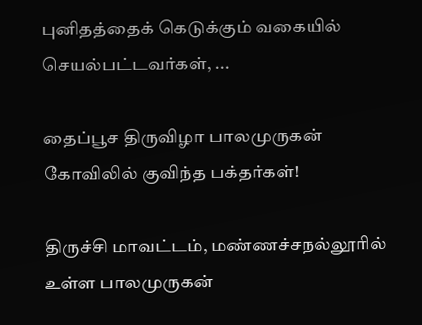புனிதத்தைக் கெடுக்கும் வகையில் செயல்பட்டவர்கள், ...

தைப்பூச திருவிழா பாலமுருகன் கோவிலில் குவிந்த பக்தர்கள்!

திருச்சி மாவட்டம், மண்ணச்சநல்லூரில் உள்ள பாலமுருகன்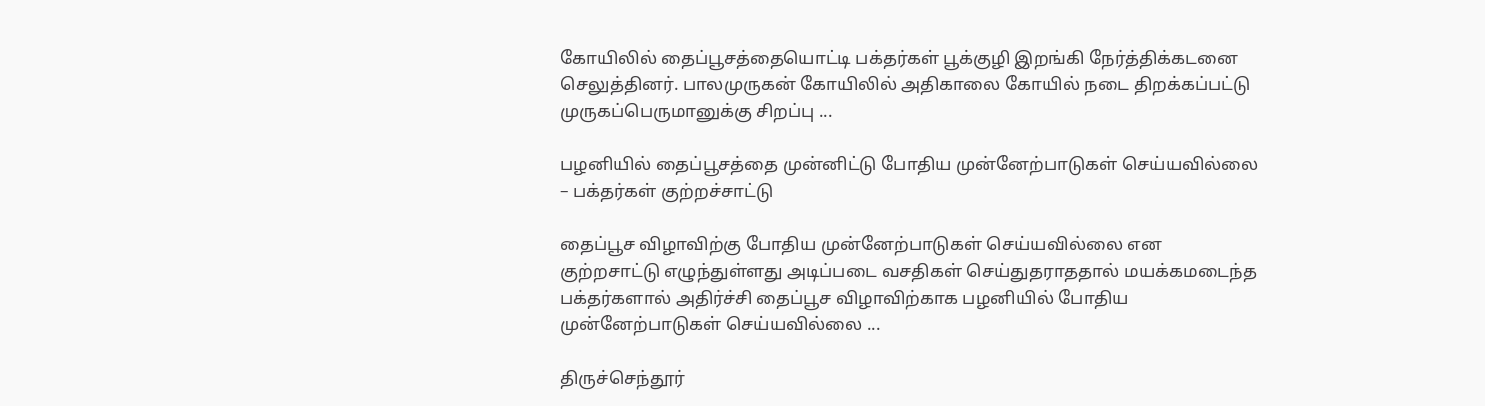கோயிலில் தைப்பூசத்தையொட்டி பக்தர்கள் பூக்குழி இறங்கி நேர்த்திக்கடனை செலுத்தினர். பாலமுருகன் கோயிலில் அதிகாலை கோயில் நடை திறக்கப்பட்டு முருகப்பெருமானுக்கு சிறப்பு ...

பழனியில் தைப்பூசத்தை முன்னிட்டு போதிய முன்னேற்பாடுகள் செய்யவில்லை – பக்தர்கள் குற்றச்சாட்டு

தைப்பூச விழாவிற்கு போதிய முன்னேற்பாடுகள் செய்யவில்லை என குற்றசாட்டு எழுந்துள்ளது அடிப்படை வசதிகள் செய்துதராததால் மயக்கமடைந்த பக்தர்களால் அதிர்ச்சி தைப்பூச விழாவிற்காக பழனியில் போதிய முன்னேற்பாடுகள் செய்யவில்லை ...

திருச்செந்தூர்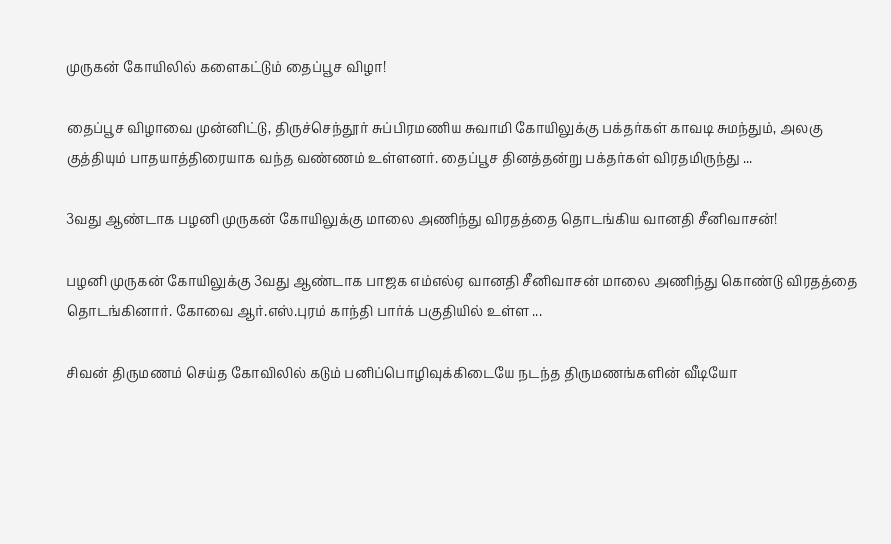முருகன் கோயிலில் களைகட்டும் தைப்பூச விழா!

தைப்பூச விழாவை முன்னிட்டு, திருச்செந்தூர் சுப்பிரமணிய சுவாமி கோயிலுக்கு பக்தர்கள் காவடி சுமந்தும், அலகு குத்தியும் பாதயாத்திரையாக வந்த வண்ணம் உள்ளனர். தைப்பூச தினத்தன்று பக்தர்கள் விரதமிருந்து ...

3வது ஆண்டாக பழனி முருகன் கோயிலுக்கு மாலை அணிந்து விரதத்தை தொடங்கிய வானதி சீனிவாசன்!

பழனி முருகன் கோயிலுக்கு 3வது ஆண்டாக பாஜக எம்எல்ஏ வானதி சீனிவாசன் மாலை அணிந்து கொண்டு விரதத்தை தொடங்கினார். கோவை ஆர்.எஸ்.புரம் காந்தி பார்க் பகுதியில் உள்ள ...

சிவன் திருமணம் செய்த கோவிலில் கடும் பனிப்பொழிவுக்கிடையே நடந்த திருமணங்களின் வீடியோ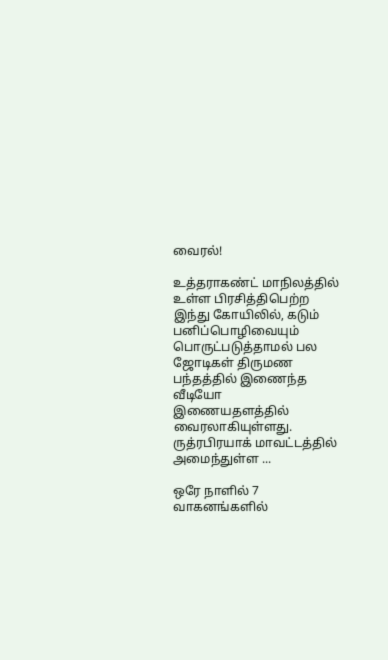வைரல்!

உத்தராகண்ட் மாநிலத்தில் உள்ள பிரசித்திபெற்ற இந்து கோயிலில், கடும் பனிப்பொழிவையும் பொருட்படுத்தாமல் பல ஜோடிகள் திருமண பந்தத்தில் இணைந்த வீடியோ இணையதளத்தில் வைரலாகியுள்ளது. ருத்ரபிரயாக் மாவட்டத்தில் அமைந்துள்ள ...

ஒரே நாளில் 7 வாகனங்களில்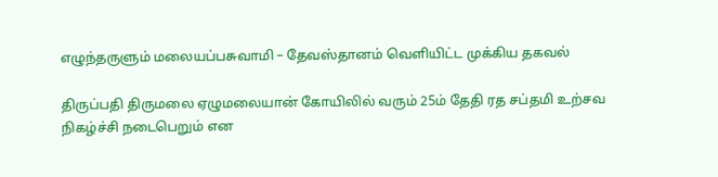எழுந்தருளும் மலையப்பசுவாமி – தேவஸ்தானம் வெளியிட்ட முக்கிய தகவல்

திருப்பதி திருமலை ஏழுமலையான் கோயிலில் வரும் 25ம் தேதி ரத சப்தமி உற்சவ நிகழ்ச்சி நடைபெறும் என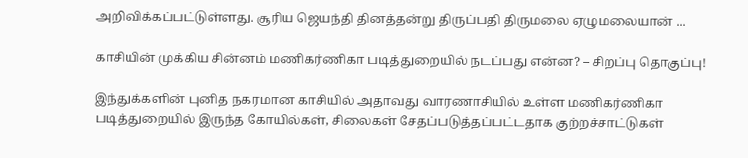அறிவிக்கப்பட்டுள்ளது. சூரிய ஜெயந்தி தினத்தன்று திருப்பதி திருமலை ஏழுமலையான் ...

காசியின் முக்கிய சின்னம் மணிகர்ணிகா படித்துறையில் நடப்பது என்ன? – சிறப்பு தொகுப்பு!

இந்துக்களின் புனித நகரமான காசியில் அதாவது வாரணாசியில் உள்ள மணிகர்ணிகா படித்துறையில் இருந்த கோயில்கள், சிலைகள் சேதப்படுத்தப்பட்டதாக குற்றச்சாட்டுகள்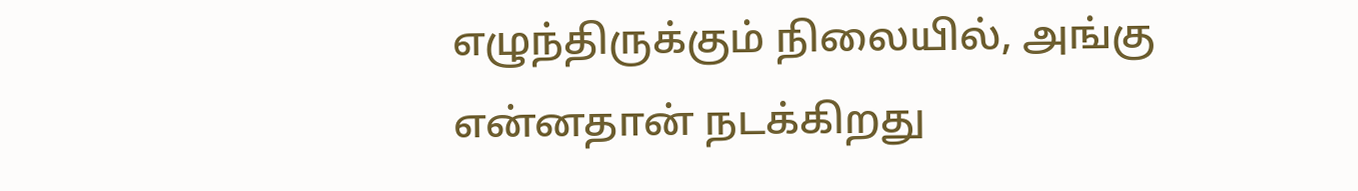எழுந்திருக்கும் நிலையில், அங்கு என்னதான் நடக்கிறது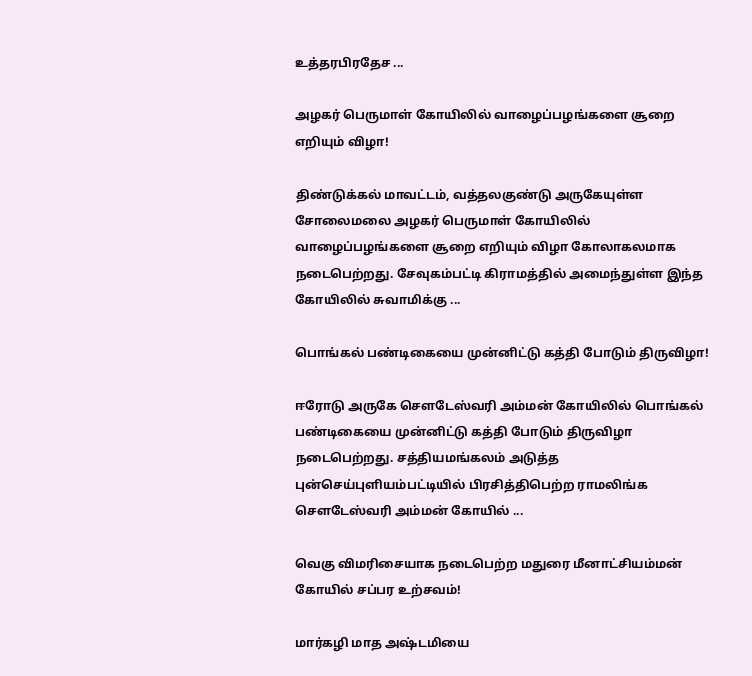உத்தரபிரதேச ...

அழகர் பெருமாள் கோயிலில் வாழைப்பழங்களை சூறை எறியும் விழா!

திண்டுக்கல் மாவட்டம், வத்தலகுண்டு அருகேயுள்ள சோலைமலை அழகர் பெருமாள் கோயிலில் வாழைப்பழங்களை சூறை எறியும் விழா கோலாகலமாக நடைபெற்றது. சேவுகம்பட்டி கிராமத்தில் அமைந்துள்ள இந்த கோயிலில் சுவாமிக்கு ...

பொங்கல் பண்டிகையை முன்னிட்டு கத்தி போடும் திருவிழா!

ஈரோடு அருகே சௌடேஸ்வரி அம்மன் கோயிலில் பொங்கல் பண்டிகையை முன்னிட்டு கத்தி போடும் திருவிழா நடைபெற்றது. சத்தியமங்கலம் அடுத்த புன்செய்புளியம்பட்டியில் பிரசித்திபெற்ற ராமலிங்க சௌடேஸ்வரி அம்மன் கோயில் ...

வெகு விமரிசையாக நடைபெற்ற மதுரை மீனாட்சியம்மன் கோயில் சப்பர உற்சவம்!

மார்கழி மாத அஷ்டமியை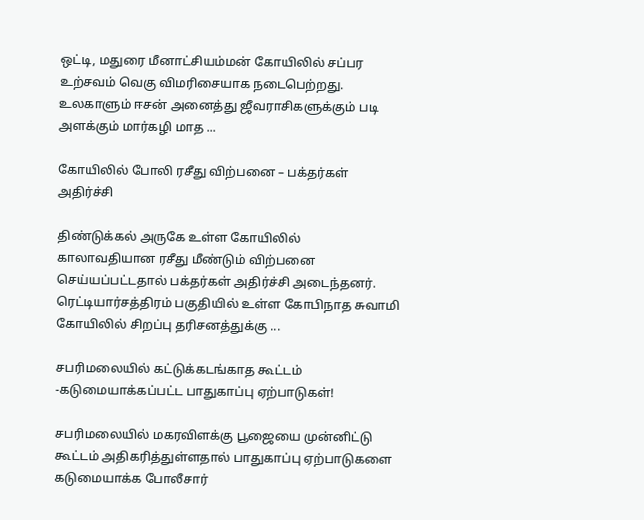ஒட்டி, மதுரை மீனாட்சியம்மன் கோயிலில் சப்பர உற்சவம் வெகு விமரிசையாக நடைபெற்றது. உலகாளும் ஈசன் அனைத்து ஜீவராசிகளுக்கும் படி அளக்கும் மார்கழி மாத ...

கோயிலில் போலி ரசீது விற்பனை – பக்தர்கள் அதிர்ச்சி

திண்டுக்கல் அருகே உள்ள கோயிலில் காலாவதியான ரசீது மீண்டும் விற்பனை செய்யப்பட்டதால் பக்தர்கள் அதிர்ச்சி அடைந்தனர். ரெட்டியார்சத்திரம் பகுதியில் உள்ள கோபிநாத சுவாமி கோயிலில் சிறப்பு தரிசனத்துக்கு ...

சபரிமலையில் கட்டுக்கடங்காத கூட்டம் -கடுமையாக்கப்பட்ட பாதுகாப்பு ஏற்பாடுகள்!

சபரிமலையில் மகரவிளக்கு பூஜையை முன்னிட்டு கூட்டம் அதிகரித்துள்ளதால் பாதுகாப்பு ஏற்பாடுகளை கடுமையாக்க போலீசார்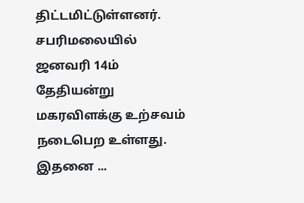திட்டமிட்டுள்ளனர். சபரிமலையில் ஜனவரி 14ம் தேதியன்று மகரவிளக்கு உற்சவம் நடைபெற உள்ளது. இதனை ...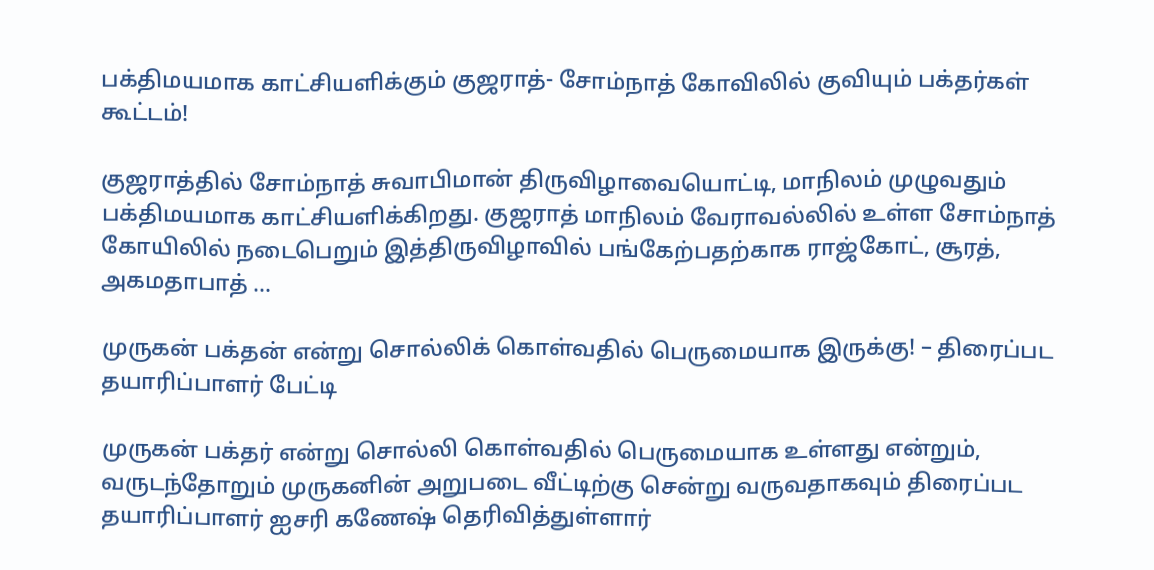பக்திமயமாக காட்சியளிக்கும் குஜராத்- சோம்நாத் கோவிலில் குவியும் பக்தர்கள் கூட்டம்!

குஜராத்தில் சோம்நாத் சுவாபிமான் திருவிழாவையொட்டி, மாநிலம் முழுவதும் பக்திமயமாக காட்சியளிக்கிறது. குஜராத் மாநிலம் வேராவல்லில் உள்ள சோம்நாத் கோயிலில் நடைபெறும் இத்திருவிழாவில் பங்கேற்பதற்காக ராஜ்கோட், சூரத், அகமதாபாத் ...

முருகன் பக்தன் என்று சொல்லிக் கொள்வதில் பெருமையாக இருக்கு! – திரைப்பட தயாரிப்பாளர் பேட்டி

முருகன் பக்தர் என்று சொல்லி கொள்வதில் பெருமையாக உள்ளது என்றும், வருடந்தோறும் முருகனின் அறுபடை வீட்டிற்கு சென்று வருவதாகவும் திரைப்பட தயாரிப்பாளர் ஐசரி கணேஷ் தெரிவித்துள்ளார்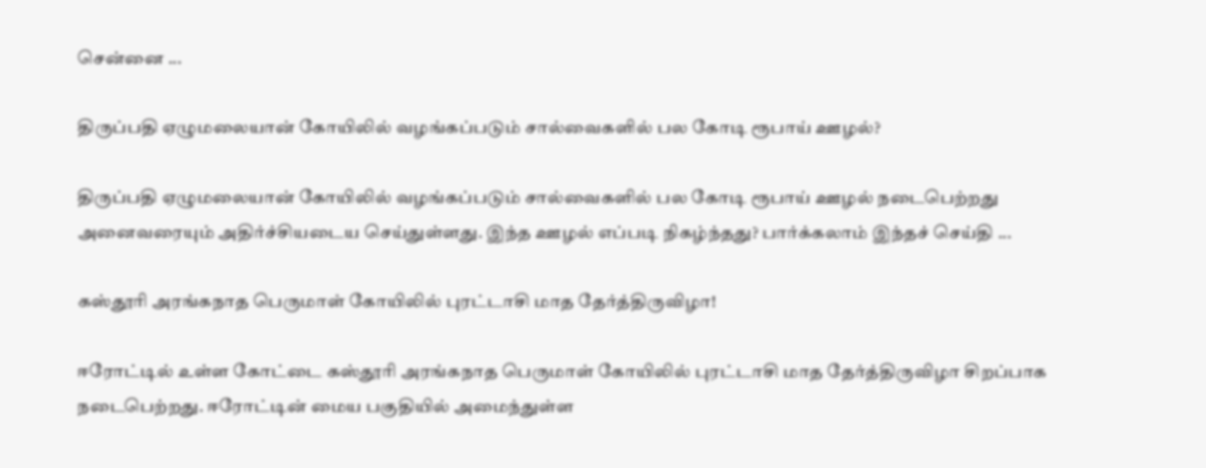சென்னை ...

திருப்பதி ஏழுமலையான் கோயிலில் வழங்கப்படும் சால்வைகளில் பல கோடி ரூபாய் ஊழல்?

திருப்பதி ஏழுமலையான் கோயிலில் வழங்கப்படும் சால்வைகளில் பல கோடி ரூபாய் ஊழல் நடைபெற்றது அனைவரையும் அதிர்ச்சியடைய செய்துள்ளது. இந்த ஊழல் எப்படி நிகழ்ந்தது? பார்க்கலாம் இந்தச் செய்தி ...

கஸ்தூரி அரங்கநாத பெருமாள் கோயிலில் புரட்டாசி மாத தேர்த்திருவிழா!

ஈரோட்டில் உள்ள கோட்டை கஸ்தூரி அரங்கநாத பெருமாள் கோயிலில் புரட்டாசி மாத தேர்த்திருவிழா சிறப்பாக நடைபெற்றது. ஈரோட்டின் மைய பகுதியில் அமைந்துள்ள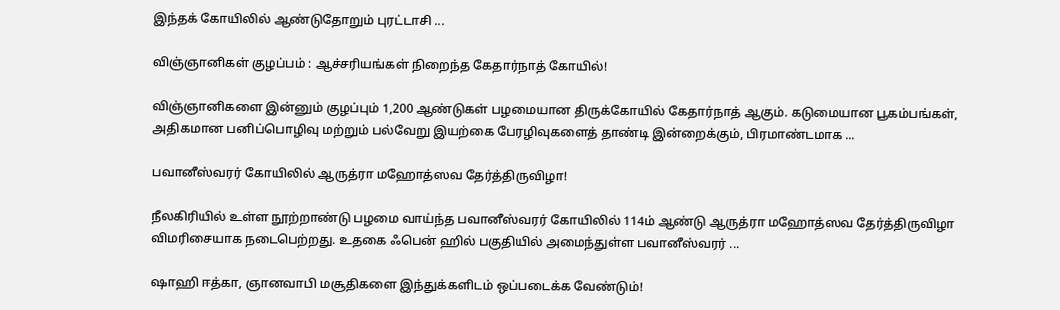இந்தக் கோயிலில் ஆண்டுதோறும் புரட்டாசி ...

விஞ்ஞானிகள் குழப்பம் : ஆச்சரியங்கள் நிறைந்த கேதார்நாத் கோயில்!

விஞ்ஞானிகளை இன்னும் குழப்பும் 1,200 ஆண்டுகள் பழமையான திருக்கோயில் கேதார்நாத் ஆகும். கடுமையான பூகம்பங்கள், அதிகமான பனிப்பொழிவு மற்றும் பல்வேறு இயற்கை பேரழிவுகளைத் தாண்டி இன்றைக்கும், பிரமாண்டமாக ...

பவானீஸ்வரர் கோயிலில் ஆருத்ரா மஹோத்ஸவ தேர்த்திருவிழா!

நீலகிரியில் உள்ள நூற்றாண்டு பழமை வாய்ந்த பவானீஸ்வரர் கோயிலில் 114ம் ஆண்டு ஆருத்ரா மஹோத்ஸவ தேர்த்திருவிழா விமரிசையாக நடைபெற்றது. உதகை ஃபென் ஹில் பகுதியில் அமைந்துள்ள பவானீஸ்வரர் ...

ஷாஹி ஈத்கா, ஞானவாபி மசூதிகளை இந்துக்களிடம் ஒப்படைக்க வேண்டும்!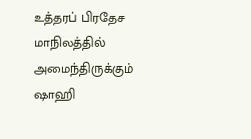உத்தரப் பிரதேச மாநிலத்தில் அமைந்திருக்கும் ஷாஹி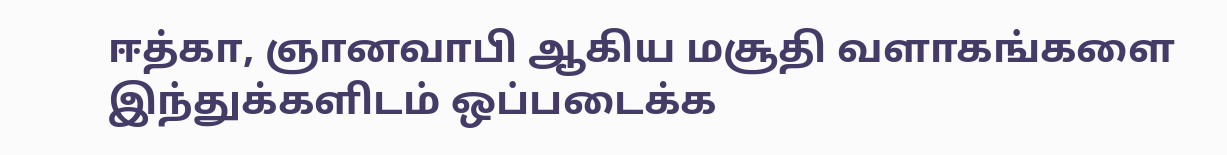ஈத்கா, ஞானவாபி ஆகிய மசூதி வளாகங்களை இந்துக்களிடம் ஒப்படைக்க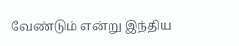வேண்டும் என்று இந்திய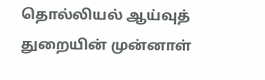தொல்லியல் ஆய்வுத் துறையின் முன்னாள்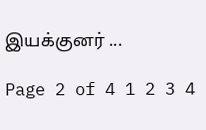இயக்குனர் ...

Page 2 of 4 1 2 3 4